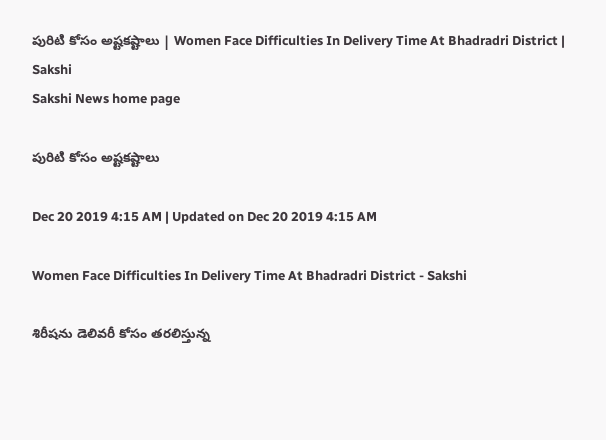పురిటి కోసం అష్టకష్టాలు | Women Face Difficulties In Delivery Time At Bhadradri District | Sakshi
Sakshi News home page

పురిటి కోసం అష్టకష్టాలు

Dec 20 2019 4:15 AM | Updated on Dec 20 2019 4:15 AM

Women Face Difficulties In Delivery Time At Bhadradri District - Sakshi

శిరీషను డెలివరీ కోసం తరలిస్తున్న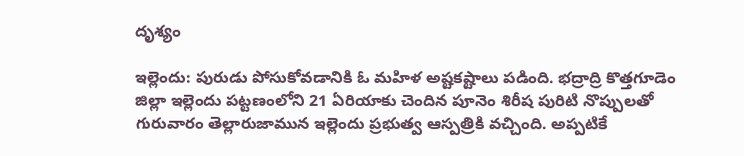దృశ్యం

ఇల్లెందు: పురుడు పోసుకోవడానికి ఓ మహిళ అష్టకష్టాలు పడింది. భద్రాద్రి కొత్తగూడెం జిల్లా ఇల్లెందు పట్టణంలోని 21 ఏరియాకు చెందిన పూనెం శిరీష పురిటి నొప్పులతో గురువారం తెల్లారుజామున ఇల్లెందు ప్రభుత్వ ఆస్పత్రికి వచ్చింది. అప్పటికే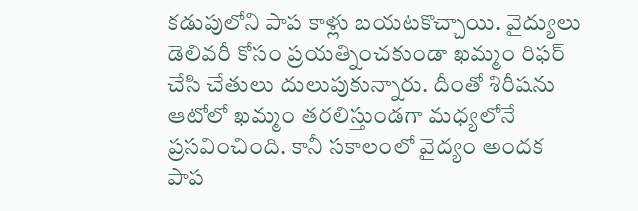కడుపులోని పాప కాళ్లు బయటకొచ్చాయి. వైద్యులు డెలివరీ కోసం ప్రయత్నించకుండా ఖమ్మం రిఫర్‌ చేసి చేతులు దులుపుకున్నారు. దీంతో శిరీషను ఆటోలో ఖమ్మం తరలిస్తుండగా మధ్యలోనే ప్రసవించింది. కానీ సకాలంలో వైద్యం అందక పాప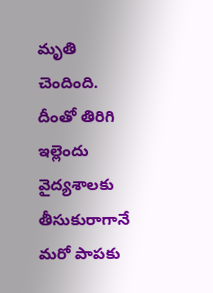మృతి చెందింది. దీంతో తిరిగి ఇల్లెందు వైద్యశాలకు తీసుకురాగానే మరో పాపకు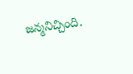జన్మనిచ్చింది.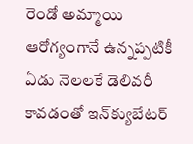రెండో అమ్మాయి ఆరోగ్యంగానే ఉన్నప్పటికీ ఏడు నెలలకే డెలివరీ కావడంతో ఇన్‌క్యుబేటర్‌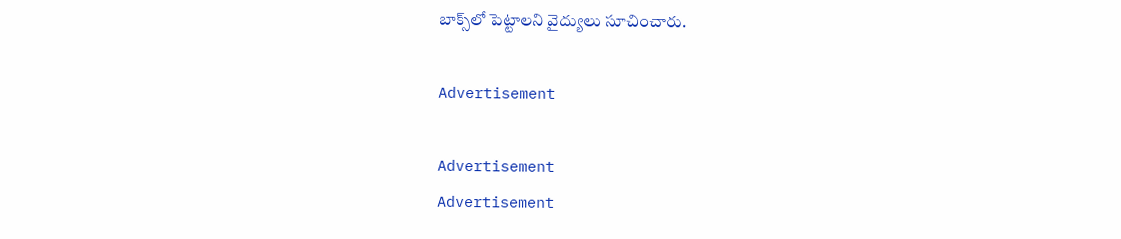బాక్స్‌లో పెట్టాలని వైద్యులు సూచించారు.

Advertisement

Advertisement
Advertisement